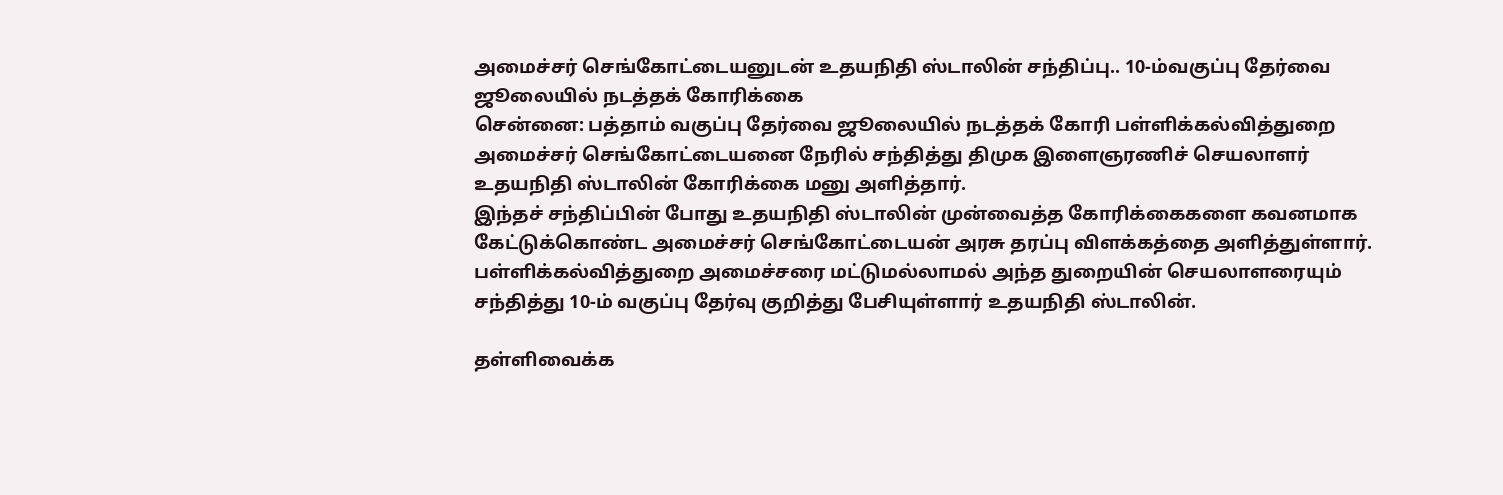அமைச்சர் செங்கோட்டையனுடன் உதயநிதி ஸ்டாலின் சந்திப்பு.. 10-ம்வகுப்பு தேர்வை ஜூலையில் நடத்தக் கோரிக்கை
சென்னை: பத்தாம் வகுப்பு தேர்வை ஜூலையில் நடத்தக் கோரி பள்ளிக்கல்வித்துறை அமைச்சர் செங்கோட்டையனை நேரில் சந்தித்து திமுக இளைஞரணிச் செயலாளர் உதயநிதி ஸ்டாலின் கோரிக்கை மனு அளித்தார்.
இந்தச் சந்திப்பின் போது உதயநிதி ஸ்டாலின் முன்வைத்த கோரிக்கைகளை கவனமாக கேட்டுக்கொண்ட அமைச்சர் செங்கோட்டையன் அரசு தரப்பு விளக்கத்தை அளித்துள்ளார்.
பள்ளிக்கல்வித்துறை அமைச்சரை மட்டுமல்லாமல் அந்த துறையின் செயலாளரையும் சந்தித்து 10-ம் வகுப்பு தேர்வு குறித்து பேசியுள்ளார் உதயநிதி ஸ்டாலின்.

தள்ளிவைக்க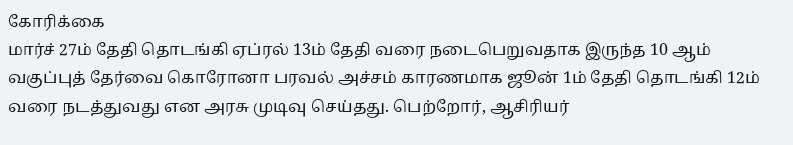கோரிக்கை
மார்ச் 27ம் தேதி தொடங்கி ஏப்ரல் 13ம் தேதி வரை நடைபெறுவதாக இருந்த 10 ஆம் வகுப்புத் தேர்வை கொரோனா பரவல் அச்சம் காரணமாக ஜூன் 1ம் தேதி தொடங்கி 12ம் வரை நடத்துவது என அரசு முடிவு செய்தது. பெற்றோர், ஆசிரியர்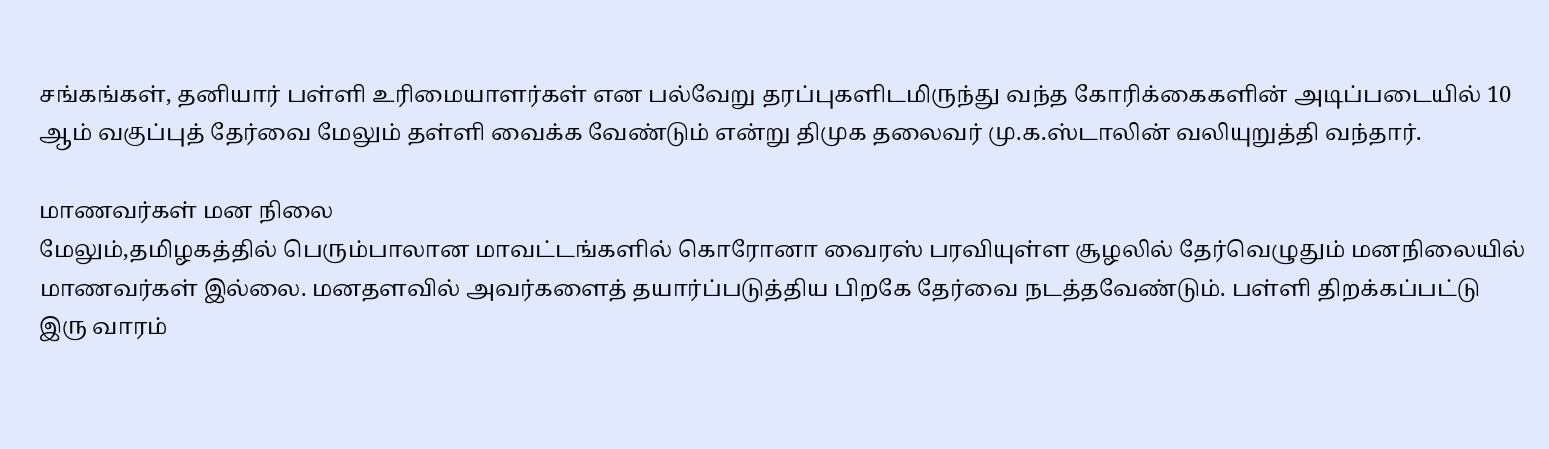சங்கங்கள், தனியார் பள்ளி உரிமையாளர்கள் என பல்வேறு தரப்புகளிடமிருந்து வந்த கோரிக்கைகளின் அடிப்படையில் 10 ஆம் வகுப்புத் தேர்வை மேலும் தள்ளி வைக்க வேண்டும் என்று திமுக தலைவர் மு.க.ஸ்டாலின் வலியுறுத்தி வந்தார்.

மாணவர்கள் மன நிலை
மேலும்,தமிழகத்தில் பெரும்பாலான மாவட்டங்களில் கொரோனா வைரஸ் பரவியுள்ள சூழலில் தேர்வெழுதும் மனநிலையில் மாணவர்கள் இல்லை. மனதளவில் அவர்களைத் தயார்ப்படுத்திய பிறகே தேர்வை நடத்தவேண்டும். பள்ளி திறக்கப்பட்டு இரு வாரம்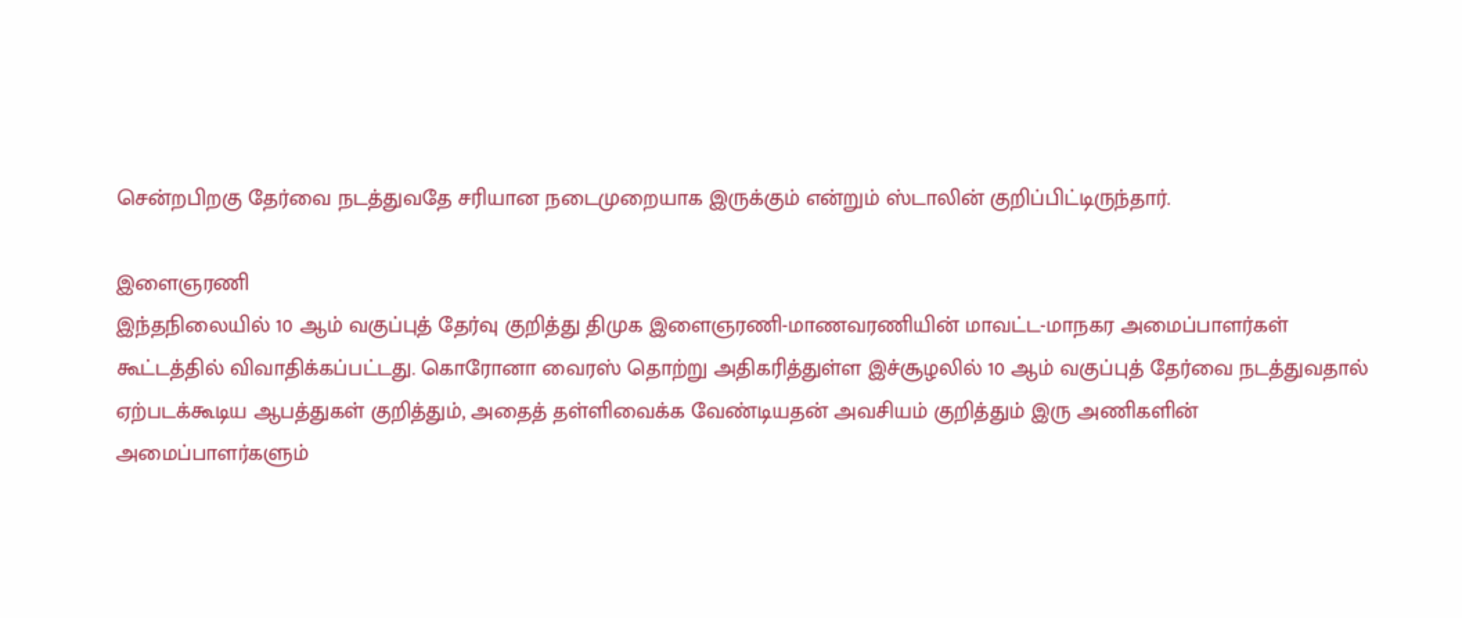சென்றபிறகு தேர்வை நடத்துவதே சரியான நடைமுறையாக இருக்கும் என்றும் ஸ்டாலின் குறிப்பிட்டிருந்தார்.

இளைஞரணி
இந்தநிலையில் 10 ஆம் வகுப்புத் தேர்வு குறித்து திமுக இளைஞரணி-மாணவரணியின் மாவட்ட-மாநகர அமைப்பாளர்கள் கூட்டத்தில் விவாதிக்கப்பட்டது. கொரோனா வைரஸ் தொற்று அதிகரித்துள்ள இச்சூழலில் 10 ஆம் வகுப்புத் தேர்வை நடத்துவதால் ஏற்படக்கூடிய ஆபத்துகள் குறித்தும், அதைத் தள்ளிவைக்க வேண்டியதன் அவசியம் குறித்தும் இரு அணிகளின் அமைப்பாளர்களும்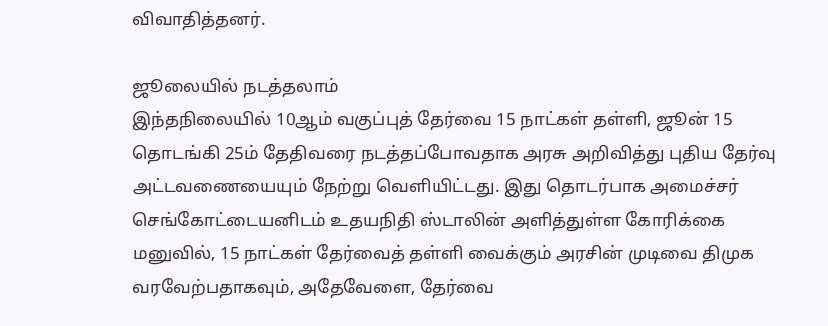விவாதித்தனர்.

ஜூலையில் நடத்தலாம்
இந்தநிலையில் 10ஆம் வகுப்புத் தேர்வை 15 நாட்கள் தள்ளி, ஜூன் 15 தொடங்கி 25ம் தேதிவரை நடத்தப்போவதாக அரசு அறிவித்து புதிய தேர்வு அட்டவணையையும் நேற்று வெளியிட்டது. இது தொடர்பாக அமைச்சர் செங்கோட்டையனிடம் உதயநிதி ஸ்டாலின் அளித்துள்ள கோரிக்கை மனுவில், 15 நாட்கள் தேர்வைத் தள்ளி வைக்கும் அரசின் முடிவை திமுக வரவேற்பதாகவும், அதேவேளை, தேர்வை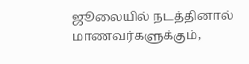ஜூலையில் நடத்தினால் மாணவர்களுக்கும்,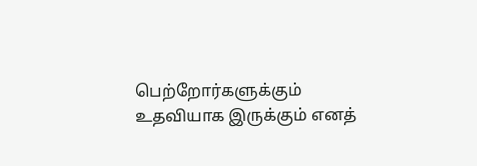பெற்றோர்களுக்கும் உதவியாக இருக்கும் எனத்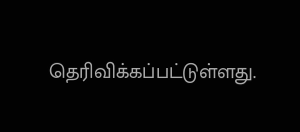தெரிவிக்கப்பட்டுள்ளது.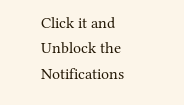Click it and Unblock the Notifications